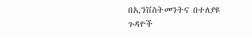በኢንቨስትመንትና በተለያዩ ጉዳዮች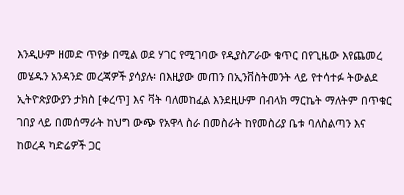እንዲሁም ዘመድ ጥየቃ በሚል ወደ ሃገር የሚገባው የዲያስፖራው ቁጥር በየጊዜው እየጨመረ መሄዱን አንዳንድ መረጃዎች ያሳያሉ፡ በእዚያው መጠን በኢንቨስትመንት ላይ የተሳተፉ ትውልደ ኢትዮጵያውያን ታክስ [ቀረጥ] እና ቫት ባለመከፈል እንደዚሁም በብላክ ማርኬት ማለትም በጥቁር ገበያ ላይ በመሰማራት ከህግ ውጭ የአዋላ ስራ በመስራት ከየመስሪያ ቤቱ ባለስልጣን እና ከወረዳ ካድሬዎች ጋር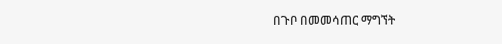በጉቦ በመመሳጠር ማግኘት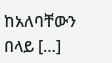ከአለባቸውን በላይ […]